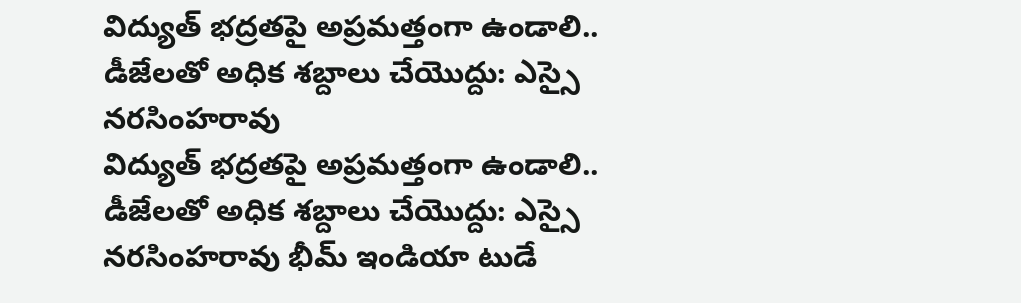విద్యుత్ భద్రతపై అప్రమత్తంగా ఉండాలి.. డీజేలతో అధిక శబ్దాలు చేయొద్దు: ఎస్సై నరసింహరావు
విద్యుత్ భద్రతపై అప్రమత్తంగా ఉండాలి.. డీజేలతో అధిక శబ్దాలు చేయొద్దు: ఎస్సై నరసింహరావు భీమ్ ఇండియా టుడే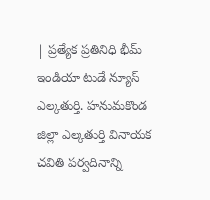| ప్రత్యేక ప్రతినిధి భీమ్ ఇండియా టుడే న్యూస్ ఎల్కతుర్తి. హనుమకొండ జిల్లా ఎల్కతుర్తి వినాయక చవితి పర్వదినాన్ని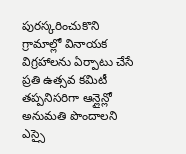పురస్కరించుకొని గ్రామాల్లో వినాయక విగ్రహాలను ఏర్పాటు చేసే ప్రతి ఉత్సవ కమిటీ తప్పనిసరిగా ఆన్లైన్లో అనుమతి పొందాలని ఎస్సై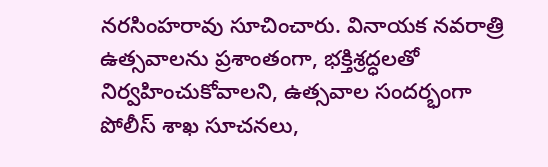నరసింహరావు సూచించారు. వినాయక నవరాత్రి ఉత్సవాలను ప్రశాంతంగా, భక్తిశ్రద్ధలతో నిర్వహించుకోవాలని, ఉత్సవాల సందర్భంగా పోలీస్ శాఖ సూచనలు,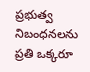ప్రభుత్వ నిబంధనలను ప్రతి ఒక్కరూ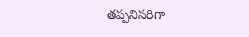తప్పనిసరిగా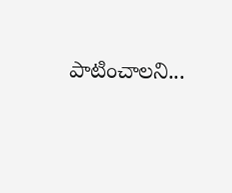పాటించాలని...